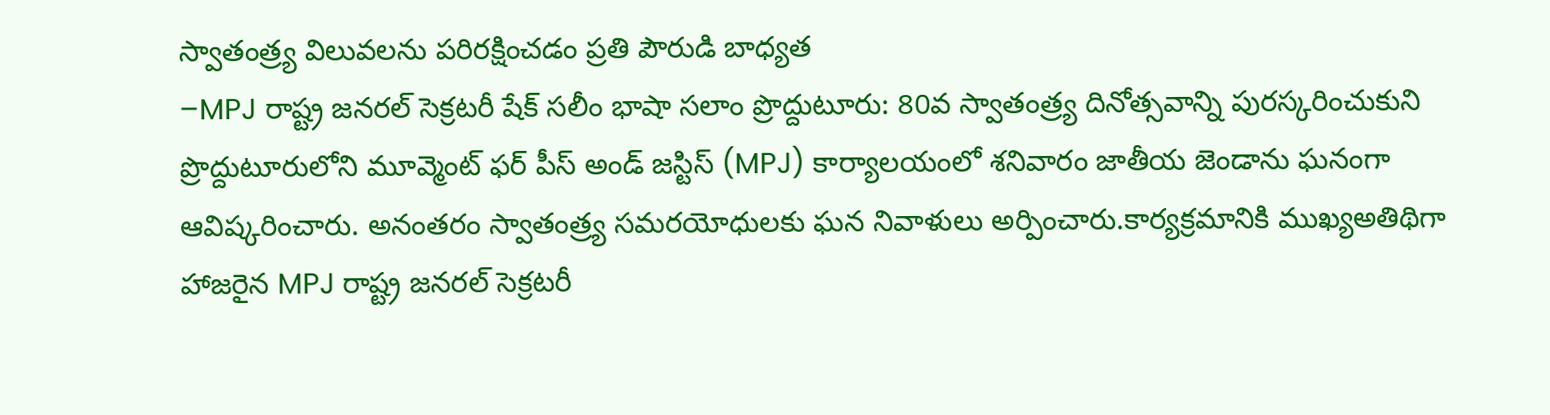స్వాతంత్ర్య విలువలను పరిరక్షించడం ప్రతి పౌరుడి బాధ్యత
–MPJ రాష్ట్ర జనరల్ సెక్రటరీ షేక్ సలీం భాషా సలాం ప్రొద్దుటూరు: 80వ స్వాతంత్ర్య దినోత్సవాన్ని పురస్కరించుకుని ప్రొద్దుటూరులోని మూవ్మెంట్ ఫర్ పీస్ అండ్ జస్టిస్ (MPJ) కార్యాలయంలో శనివారం జాతీయ జెండాను ఘనంగా ఆవిష్కరించారు. అనంతరం స్వాతంత్ర్య సమరయోధులకు ఘన నివాళులు అర్పించారు.కార్యక్రమానికి ముఖ్యఅతిథిగా హాజరైన MPJ రాష్ట్ర జనరల్ సెక్రటరీ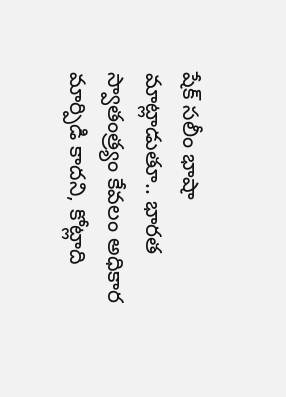షేక్ సలీం భాషా మాట్లాడుతూ.. భారత స్వాతంత్ర్యం కేవలం అధికార మార్పిడి కాదని, కోట్లాది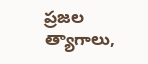ప్రజల త్యాగాలు,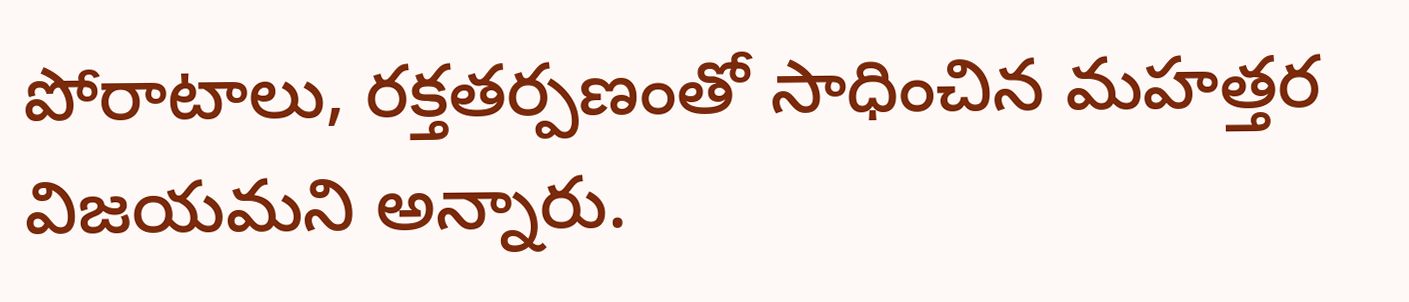పోరాటాలు, రక్తతర్పణంతో సాధించిన మహత్తర విజయమని అన్నారు.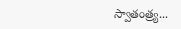స్వాతంత్ర్య...